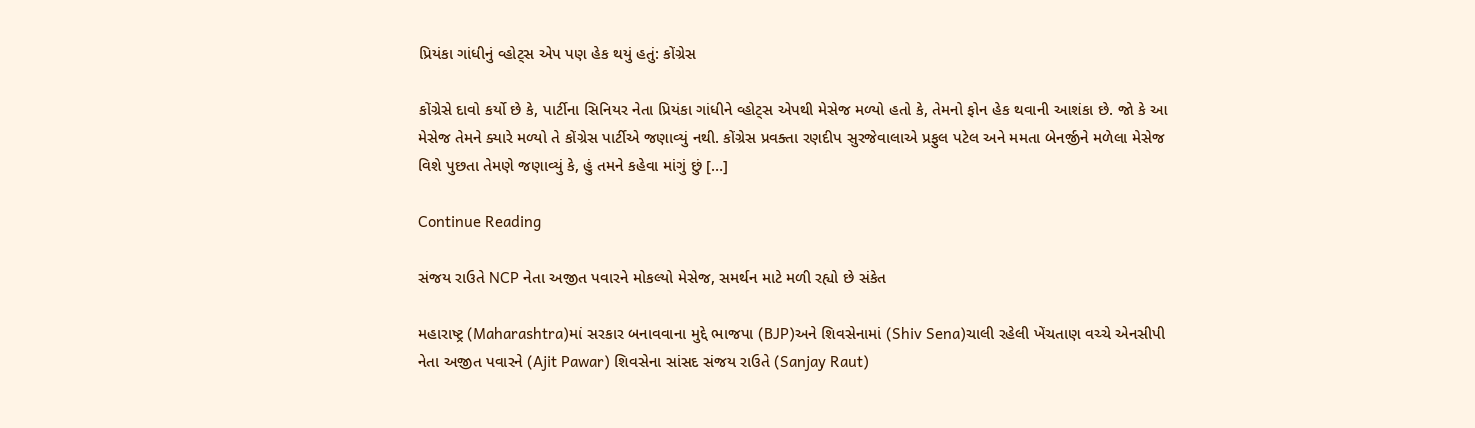પ્રિયંકા ગાંધીનું વ્હોટ્સ એપ પણ હેક થયું હતું: કોંગ્રેસ

કોંગ્રેસે દાવો કર્યો છે કે, પાર્ટીના સિનિયર નેતા પ્રિયંકા ગાંધીને વ્હોટ્સ એપથી મેસેજ મળ્યો હતો કે, તેમનો ફોન હેક થવાની આશંકા છે. જો કે આ મેસેજ તેમને ક્યારે મળ્યો તે કોંગ્રેસ પાર્ટીએ જણાવ્યું નથી. કોંગ્રેસ પ્રવક્તા રણદીપ સુરજેવાલાએ પ્રફુલ પટેલ અને મમતા બેનર્જીને મળેલા મેસેજ વિશે પુછતા તેમણે જણાવ્યું કે, હું તમને કહેવા માંગું છું […]

Continue Reading

સંજય રાઉતે NCP નેતા અજીત પવારને મોકલ્યો મેસેજ, સમર્થન માટે મળી રહ્યો છે સંકેત

મહારાષ્ટ્ર (Maharashtra)માં સરકાર બનાવવાના મુદ્દે ભાજપા (BJP)અને શિવસેનામાં (Shiv Sena)ચાલી રહેલી ખેંચતાણ વચ્ચે એનસીપી નેતા અજીત પવારને (Ajit Pawar) શિવસેના સાંસદ સંજય રાઉતે (Sanjay Raut)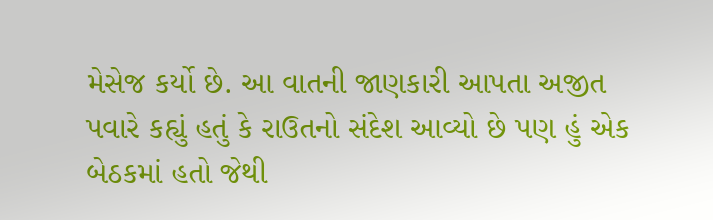મેસેજ કર્યો છે. આ વાતની જાણકારી આપતા અજીત પવારે કહ્યું હતું કે રાઉતનો સંદેશ આવ્યો છે પણ હું એક બેઠકમાં હતો જેથી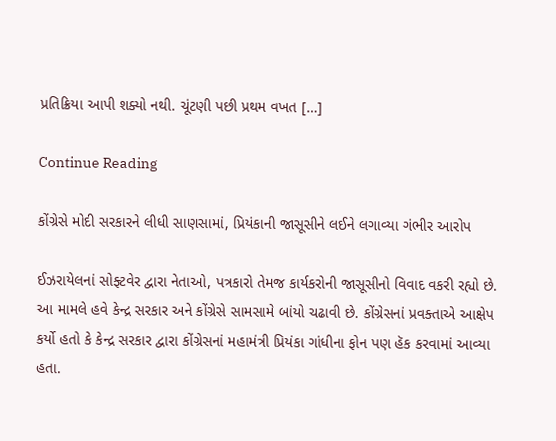પ્રતિક્રિયા આપી શક્યો નથી. ચૂંટણી પછી પ્રથમ વખત […]

Continue Reading

કોંગ્રેસે મોદી સરકારને લીધી સાણસામાં, પ્રિયંકાની જાસૂસીને લઈને લગાવ્યા ગંભીર આરોપ

ઈઝરાયેલનાં સોફ્ટવેર દ્વારા નેતાઓ, પત્રકારો તેમજ કાર્યકરોની જાસૂસીનો વિવાદ વકરી રહ્યો છે. આ મામલે હવે કેન્દ્ર સરકાર અને કોંગ્રેસે સામસામે બાંયો ચઢાવી છે. કોંગ્રેસનાં પ્રવક્તાએ આક્ષેપ કર્યો હતો કે કેન્દ્ર સરકાર દ્વારા કોંગ્રેસનાં મહામંત્રી પ્રિયંકા ગાંધીના ફોન પણ હૅક કરવામાં આવ્યા હતા.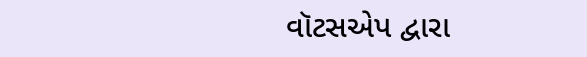વૉટસએપ દ્વારા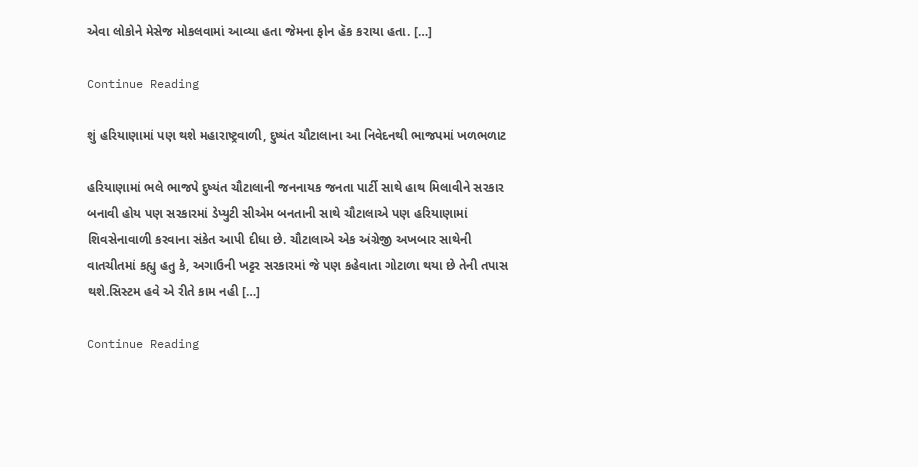એવા લોકોને મેસેજ મોકલવામાં આવ્યા હતા જેમના ફોન હૅક કરાયા હતા. […]

Continue Reading

શું હરિયાણામાં પણ થશે મહારાષ્ટ્રવાળી, દુષ્યંત ચૌટાલાના આ નિવેદનથી ભાજપમાં ખળભળાટ

હરિયાણામાં ભલે ભાજપે દુષ્યંત ચૌટાલાની જનનાયક જનતા પાર્ટી સાથે હાથ મિલાવીને સરકાર બનાવી હોય પણ સરકારમાં ડેપ્યુટી સીએમ બનતાની સાથે ચૌટાલાએ પણ હરિયાણામાં શિવસેનાવાળી કરવાના સંકેત આપી દીધા છે. ચૌટાલાએ એક અંગ્રેજી અખબાર સાથેની વાતચીતમાં કહ્યુ હતુ કે, અગાઉની ખટ્ટર સરકારમાં જે પણ કહેવાતા ગોટાળા થયા છે તેની તપાસ થશે.સિસ્ટમ હવે એ રીતે કામ નહી […]

Continue Reading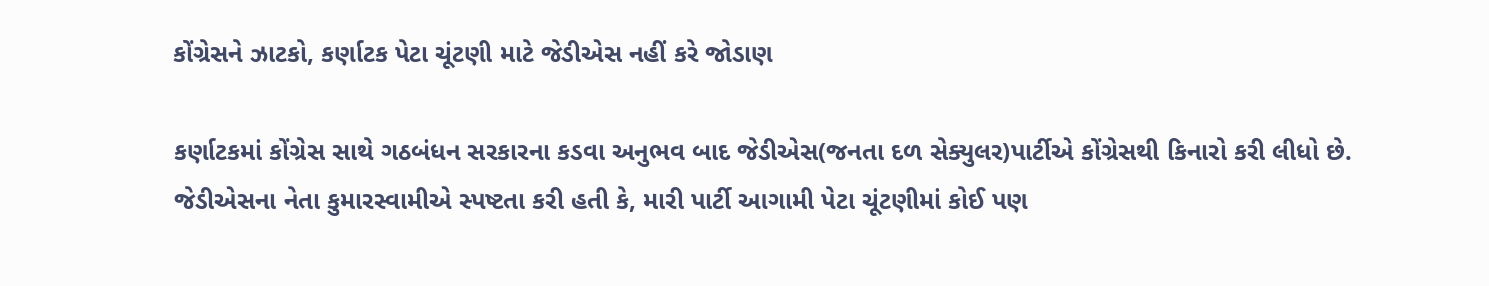કોંગ્રેસને ઝાટકો, કર્ણાટક પેટા ચૂંટણી માટે જેડીએસ નહીં કરે જોડાણ

કર્ણાટકમાં કોંગ્રેસ સાથે ગઠબંધન સરકારના કડવા અનુભવ બાદ જેડીએસ(જનતા દળ સેક્યુલર)પાર્ટીએ કોંગ્રેસથી કિનારો કરી લીધો છે. જેડીએસના નેતા કુમારસ્વામીએ સ્પષ્ટતા કરી હતી કે, મારી પાર્ટી આગામી પેટા ચૂંટણીમાં કોઈ પણ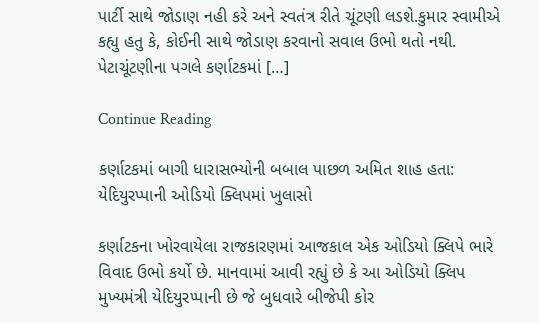પાર્ટી સાથે જોડાણ નહી કરે અને સ્વતંત્ર રીતે ચૂંટણી લડશે.કુમાર સ્વામીએ કહ્યુ હતુ કે, કોઈની સાથે જોડાણ કરવાનો સવાલ ઉભો થતો નથી. પેટાચૂંટણીના પગલે કર્ણાટકમાં […]

Continue Reading

કર્ણાટકમાં બાગી ધારાસભ્યોની બબાલ પાછળ અમિત શાહ હતા: યેદિયુરપ્પાની ઓડિયો ક્લિપમાં ખુલાસો

કર્ણાટકના ખોરવાયેલા રાજકારણમાં આજકાલ એક ઓડિયો ક્લિપે ભારે વિવાદ ઉભો કર્યો છે. માનવામાં આવી રહ્યું છે કે આ ઓડિયો ક્લિપ મુખ્યમંત્રી યેદિયુરપ્પાની છે જે બુધવારે બીજેપી કોર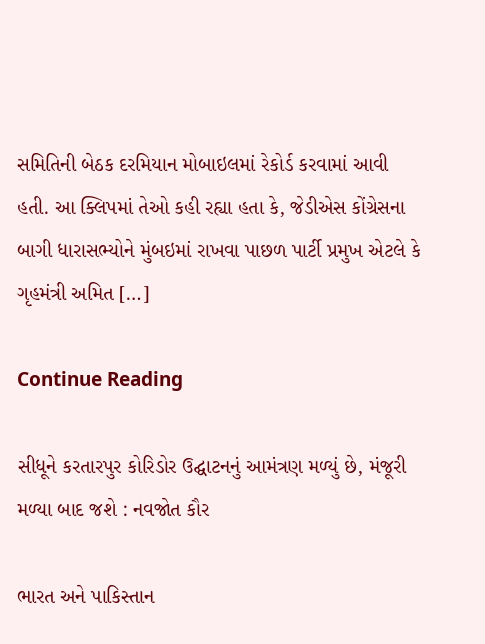સમિતિની બેઠક દરમિયાન મોબાઇલમાં રેકોર્ડ કરવામાં આવી હતી. આ ક્લિપમાં તેઓ કહી રહ્યા હતા કે, જેડીએસ કોંગ્રેસના બાગી ધારાસભ્યોને મુંબઇમાં રાખવા પાછળ પાર્ટી પ્રમુખ એટલે કે ગૃહમંત્રી અમિત […]

Continue Reading

સીધૂને કરતારપુર કોરિડોર ઉદ્ઘાટનનું આમંત્રણ મળ્યું છે, મંજૂરી મળ્યા બાદ જશે : નવજોત કૌર

ભારત અને પાકિસ્તાન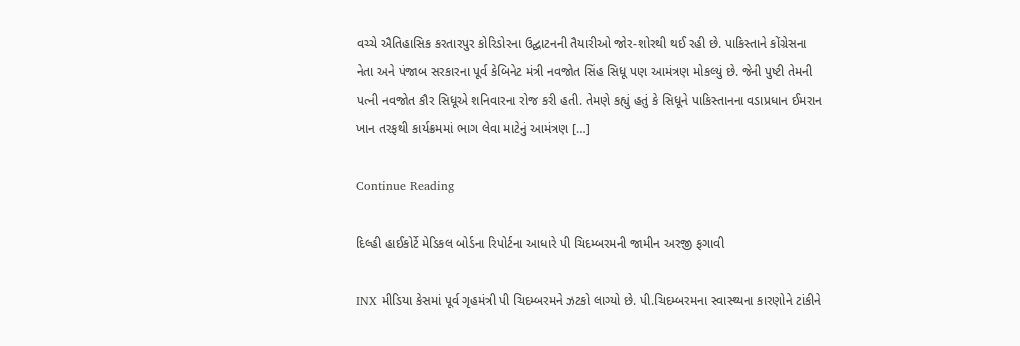વચ્ચે ઐતિહાસિક કરતારપુર કોરિડોરના ઉદ્ઘાટનની તૈયારીઓ જોર-શોરથી થઈ રહી છે. પાકિસ્તાને કોંગ્રેસના નેતા અને પંજાબ સરકારના પૂર્વ કેબિનેટ મંત્રી નવજોત સિંહ સિધૂ પણ આમંત્રણ મોકલ્યું છે. જેની પુષ્ટી તેમની પત્ની નવજોત કૌર સિધૂએ શનિવારના રોજ કરી હતી. તેમણે કહ્યું હતું કે સિધૂને પાકિસ્તાનના વડાપ્રધાન ઈમરાન ખાન તરફથી કાર્યક્રમમાં ભાગ લેવા માટેનું આમંત્રણ […]

Continue Reading

દિલ્હી હાઈકોર્ટે મેડિકલ બોર્ડના રિપોર્ટના આધારે પી ચિદમ્બરમની જામીન અરજી ફગાવી

INX મીડિયા કેસમાં પૂર્વ ગૃહમંત્રી પી ચિદમ્બરમને ઝટકો લાગ્યો છે. પી.ચિદમ્બરમના સ્વાસ્થ્યના કારણોને ટાંકીને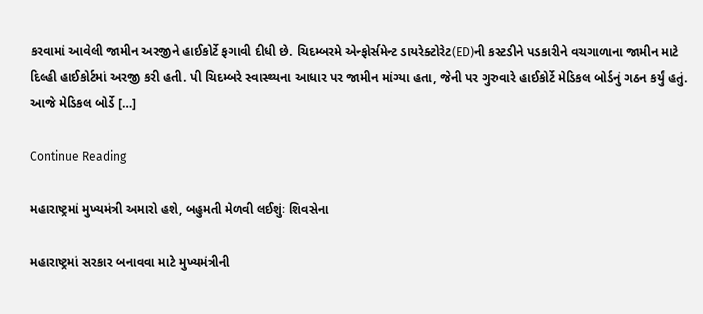કરવામાં આવેલી જામીન અરજીને હાઈકોર્ટે ફગાવી દીધી છે. ચિદમ્બરમે એન્ફોર્સમેન્ટ ડાયરેક્ટોરેટ(ED)ની કસ્ટડીને પડકારીને વચગાળાના જામીન માટે દિલ્હી હાઈકોર્ટમાં અરજી કરી હતી. પી ચિદમ્બરે સ્વાસ્થ્યના આધાર પર જામીન માંગ્યા હતા, જેની પર ગુરુવારે હાઈકોર્ટે મેડિકલ બોર્ડનું ગઠન કર્યું હતું. આજે મેડિકલ બોર્ડે […]

Continue Reading

મહારાષ્ટ્રમાં મુખ્યમંત્રી અમારો હશે, બહુમતી મેળવી લઈશુંઃ શિવસેના

મહારાષ્ટ્રમાં સરકાર બનાવવા માટે મુખ્યમંત્રીની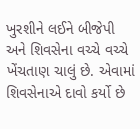ખુરશીને લઈને બીજેપી અને શિવસેના વચ્ચે વચ્ચે ખેંચતાણ ચાલું છે. એવામાં શિવસેનાએ દાવો કર્યો છે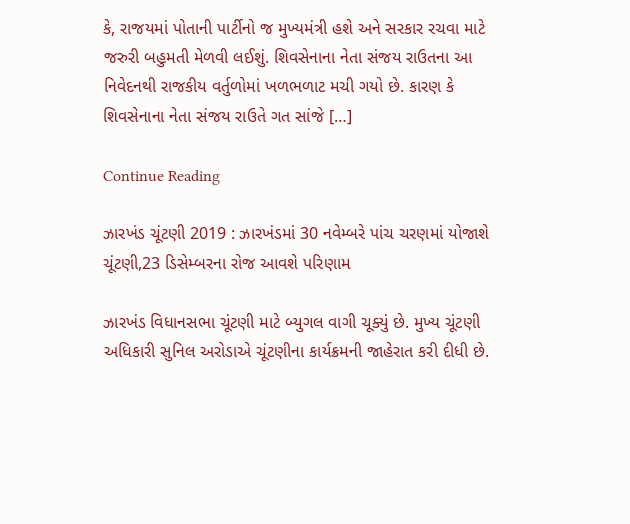કે, રાજયમાં પોતાની પાર્ટીનો જ મુખ્યમંત્રી હશે અને સરકાર રચવા માટે જરુરી બહુમતી મેળવી લઈશું. શિવસેનાના નેતા સંજય રાઉતના આ નિવેદનથી રાજકીય વર્તુળોમાં ખળભળાટ મચી ગયો છે. કારણ કે શિવસેનાના નેતા સંજય રાઉતે ગત સાંજે […]

Continue Reading

ઝારખંડ ચૂંટણી 2019 : ઝારખંડમાં 30 નવેમ્બરે પાંચ ચરણમાં યોજાશે ચૂંટણી,23 ડિસેમ્બરના રોજ આવશે પરિણામ

ઝારખંડ વિધાનસભા ચૂંટણી માટે બ્યુગલ વાગી ચૂક્યું છે. મુખ્ય ચૂંટણી અધિકારી સુનિલ અરોડાએ ચૂંટણીના કાર્યક્રમની જાહેરાત કરી દીધી છે.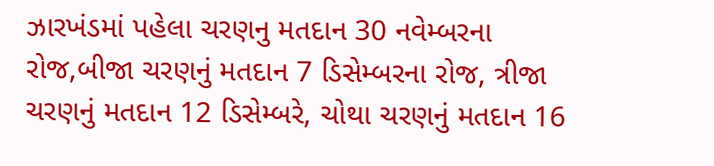ઝારખંડમાં પહેલા ચરણનુ મતદાન 30 નવેમ્બરના રોજ,બીજા ચરણનું મતદાન 7 ડિસેમ્બરના રોજ, ત્રીજા ચરણનું મતદાન 12 ડિસેમ્બરે, ચોથા ચરણનું મતદાન 16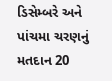ડિસેમ્બરે અને પાંચમા ચરણનું મતદાન 20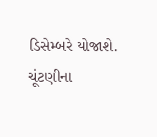ડિસેમ્બરે યોજાશે. ચૂંટણીના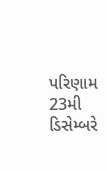પરિણામ 23મી ડિસેમ્બરે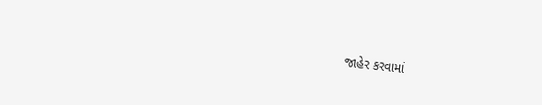જાહેર કરવામાં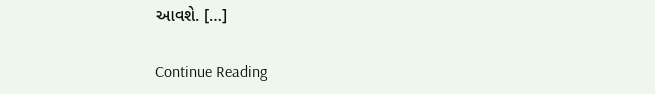આવશે. […]

Continue Reading